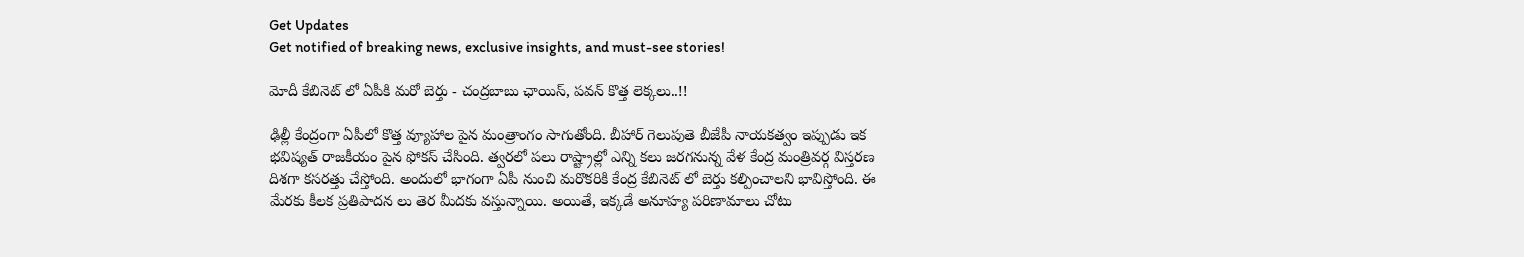Get Updates
Get notified of breaking news, exclusive insights, and must-see stories!

మోదీ కేబినెట్ లో ఏపీకి మరో బెర్తు - చంద్రబాబు ఛాయిస్, పవన్ కొత్త లెక్కలు..!!

ఢిల్లీ కేంద్రంగా ఏపీలో కొత్త వ్యూహాల పైన మంత్రాంగం సాగుతోంది. బీహార్ గెలుపుతె బీజేపీ నాయకత్వం ఇప్పుడు ఇక భవిష్యత్ రాజకీయం పైన ఫోకస్ చేసింది. త్వరలో పలు రాష్ట్రాల్లో ఎన్ని కలు జరగనున్న వేళ కేంద్ర మంత్రివర్గ విస్తరణ దిశగా కసరత్తు చేస్తోంది. అందులో భాగంగా ఏపీ నుంచి మరొకరికి కేంద్ర కేబినెట్ లో బెర్తు కల్పించాలని భావిస్తోంది. ఈ మేరకు కీలక ప్రతిపాదన లు తెర మీదకు వస్తున్నాయి. అయితే, ఇక్కడే అనూహ్య పరిణామాలు చోటు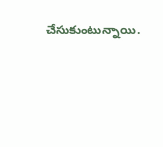చేసుకుంటున్నాయి.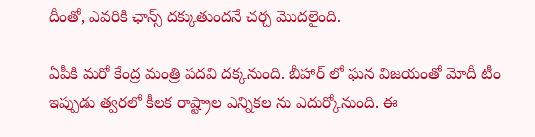దీంతో, ఎవరికి ఛాన్స్ దక్కుతుందనే చర్చ మొదలైంది.

ఏపీకి మరో కేంద్ర మంత్రి పదవి దక్కనుంది. బీహార్ లో ఘన విజయంతో మోదీ టీం ఇప్పుడు త్వరలో కీలక రాష్ట్రాల ఎన్నికల ను ఎదుర్కోనుంది. ఈ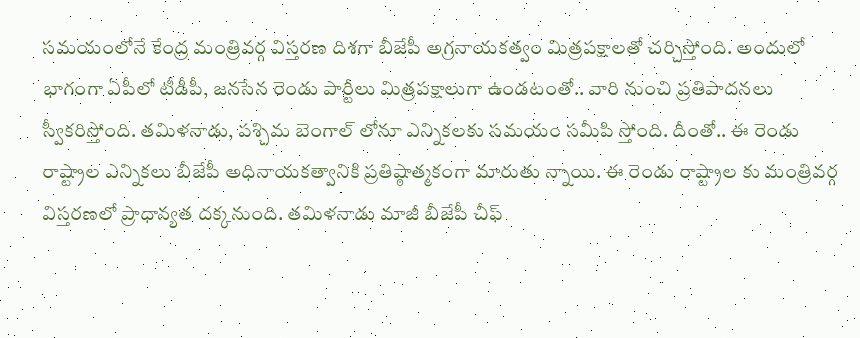సమయంలోనే కేంద్ర మంత్రివర్గ విస్తరణ దిశగా బీజేపీ అగ్రనాయకత్వం మిత్రపక్షాలతో చర్చిస్తోంది. అందులో భాగంగా ఏపీలో టీడీపీ, జనసేన రెండు పార్టీలు మిత్రపక్షాలుగా ఉండటంతో.. వారి నుంచి ప్రతిపాదనలు స్వీకరిస్తోంది. తమిళనాడు, పశ్చిమ బెంగాల్ లోనూ ఎన్నికలకు సమయం సమీపి స్తోంది. దీంతో.. ఈ రెండు రాష్ట్రాల ఎన్నికలు బీజేపీ అధినాయకత్వానికి ప్రతిష్ఠాత్మకంగా మారుతు న్నాయి. ఈ రెండు రాష్ట్రాల కు మంత్రివర్గ విస్తరణలో ప్రాధాన్యత దక్కనుంది. తమిళనాడు మాజీ బీజేపీ చీఫ్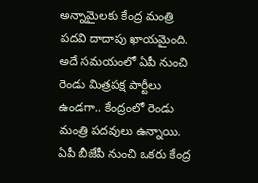అన్నామైలకు కేంద్ర మంత్రి పదవి దాదాపు ఖాయమైంది. అదే సమయంలో ఏపీ నుంచి రెండు మిత్రపక్ష పార్టీలు ఉండగా.. కేంద్రంలో రెండు మంత్రి పదవులు ఉన్నాయి. ఏపీ బీజేపీ నుంచి ఒకరు కేంద్ర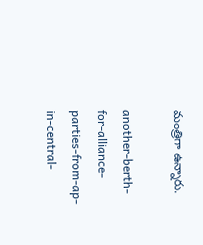మంత్రిగా ఉన్నారు.

another-berth-for-alliance-parties-from-ap-in-central-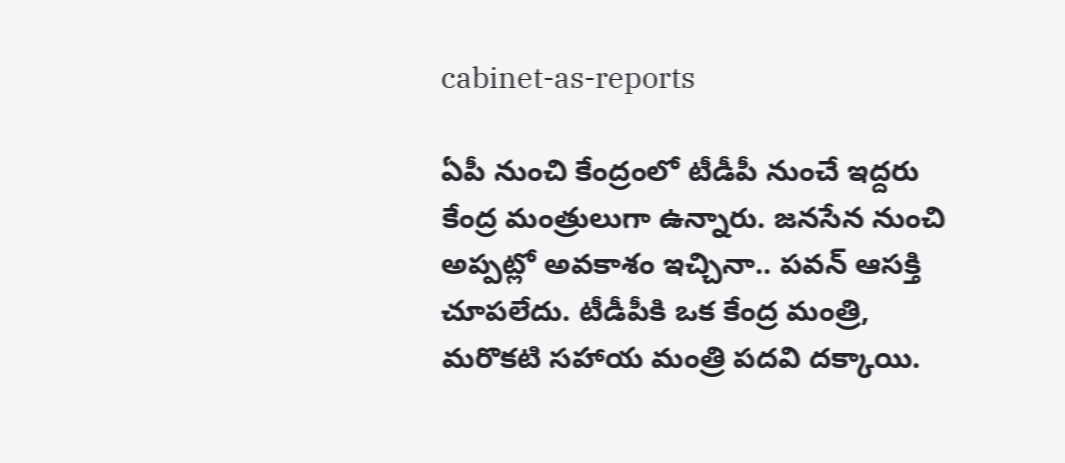cabinet-as-reports

ఏపీ నుంచి కేంద్రంలో టీడీపీ నుంచే ఇద్దరు కేంద్ర మంత్రులుగా ఉన్నారు. జనసేన నుంచి అప్పట్లో అవకాశం ఇచ్చినా.. పవన్ ఆసక్తి చూపలేదు. టీడీపీకి ఒక కేంద్ర మంత్రి, మరొకటి సహాయ మంత్రి పదవి దక్కాయి.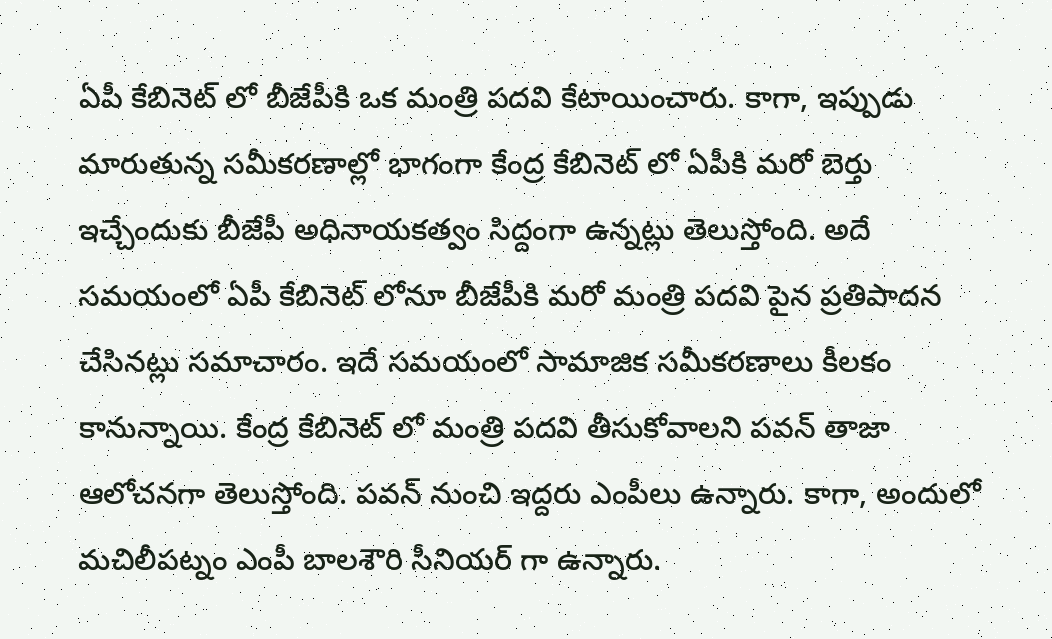ఏపీ కేబినెట్ లో బీజేపీకి ఒక మంత్రి పదవి కేటాయించారు. కాగా, ఇప్పుడు మారుతున్న సమీకరణాల్లో భాగంగా కేంద్ర కేబినెట్ లో ఏపీకి మరో బెర్తు ఇచ్చేందుకు బీజేపీ అధినాయకత్వం సిద్దంగా ఉన్నట్లు తెలుస్తోంది. అదే సమయంలో ఏపీ కేబినెట్ లోనూ బీజేపీకి మరో మంత్రి పదవి పైన ప్రతిపాదన చేసినట్లు సమాచారం. ఇదే సమయంలో సామాజిక సమీకరణాలు కీలకం కానున్నాయి. కేంద్ర కేబినెట్ లో మంత్రి పదవి తీసుకోవాలని పవన్ తాజా ఆలోచనగా తెలుస్తోంది. పవన్ నుంచి ఇద్దరు ఎంపీలు ఉన్నారు. కాగా, అందులో మచిలీపట్నం ఎంపీ బాలశౌరి సీనియర్ గా ఉన్నారు.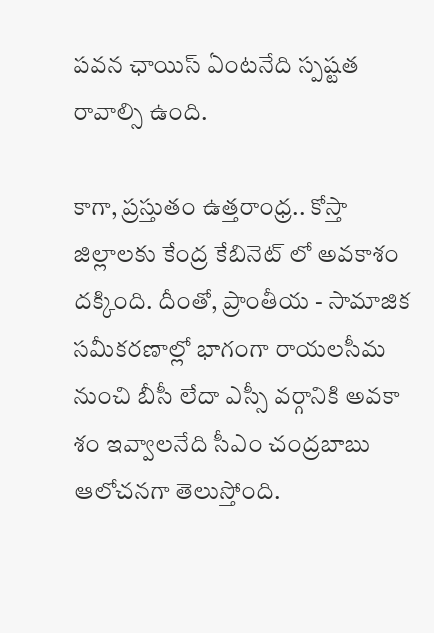పవన ఛాయిస్ ఏంటనేది స్పష్టత రావాల్సి ఉంది.

కాగా, ప్రస్తుతం ఉత్తరాంధ్ర.. కోస్తా జిల్లాలకు కేంద్ర కేబినెట్ లో అవకాశం దక్కింది. దీంతో, ప్రాంతీయ - సామాజిక సమీకరణాల్లో భాగంగా రాయలసీమ నుంచి బీసీ లేదా ఎస్సీ వర్గానికి అవకా శం ఇవ్వాలనేది సీఎం చంద్రబాబు ఆలోచనగా తెలుస్తోంది.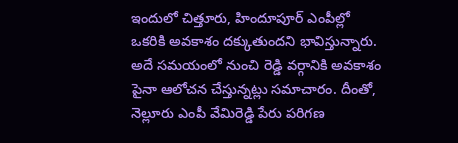ఇందులో చిత్తూరు, హిందూపూర్ ఎంపీల్లో ఒకరికి అవకాశం దక్కుతుందని భావిస్తున్నారు. అదే సమయంలో నుంచి రెడ్డి వర్గానికి అవకాశం పైనా ఆలోచన చేస్తున్నట్లు సమాచారం. దీంతో, నెల్లూరు ఎంపీ వేమిరెడ్డి పేరు పరిగణ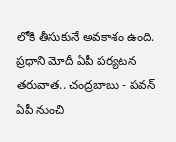లోకి తీసుకునే అవకాశం ఉంది. ప్రధాని మోదీ ఏపీ పర్యటన తరువాత.. చంద్రబాబు - పవన్ ఏపీ నుంచి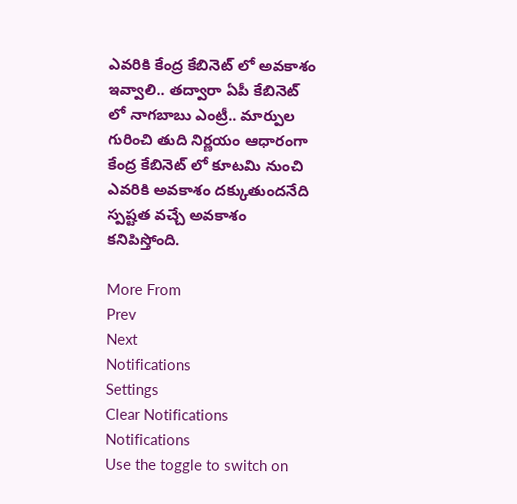ఎవరికి కేంద్ర కేబినెట్ లో అవకాశం ఇవ్వాలి.. తద్వారా ఏపీ కేబినెట్ లో నాగబాబు ఎంట్రీ.. మార్పుల గురించి తుది నిర్ణయం ఆధారంగా కేంద్ర కేబినెట్ లో కూటమి నుంచి ఎవరికి అవకాశం దక్కుతుందనేది స్పష్టత వచ్చే అవకాశం కనిపిస్తోంది.

More From
Prev
Next
Notifications
Settings
Clear Notifications
Notifications
Use the toggle to switch on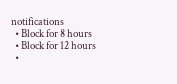notifications
  • Block for 8 hours
  • Block for 12 hours
  •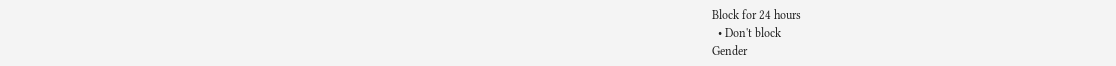Block for 24 hours
  • Don't block
Gender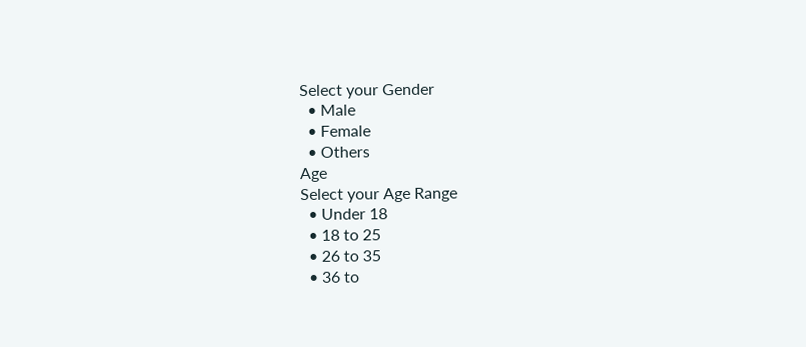Select your Gender
  • Male
  • Female
  • Others
Age
Select your Age Range
  • Under 18
  • 18 to 25
  • 26 to 35
  • 36 to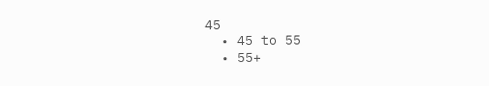45
  • 45 to 55
  • 55+